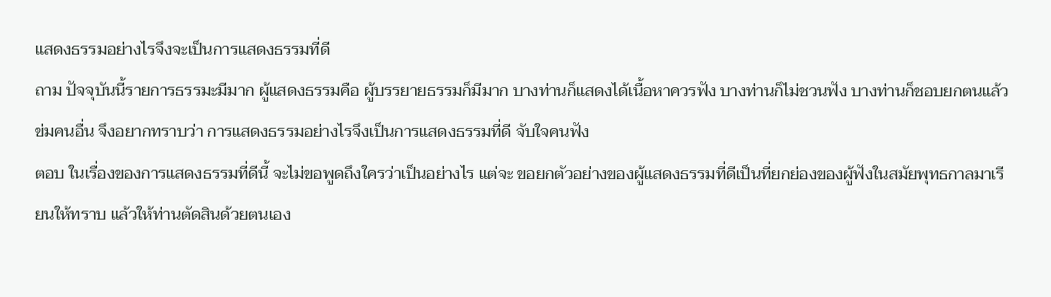แสดงธรรมอย่างไรจึงจะเป็นการแสดงธรรมที่ดี
ถาม ปัจจุบันนี้รายการธรรมะมีมาก ผู้แสดงธรรมคือ ผู้บรรยายธรรมก็มีมาก บางท่านก็แสดงได้เนื้อหาควรฟัง บางท่านก็ไม่ชวนฟัง บางท่านก็ชอบยกตนแล้วข่มคนอื่น จึงอยากทราบว่า การแสดงธรรมอย่างไรจึงเป็นการแสดงธรรมที่ดี จับใจคนฟัง
ตอบ ในเรื่องของการแสดงธรรมที่ดีนี้ จะไม่ขอพูดถึงใครว่าเป็นอย่างไร แต่จะ ขอยกตัวอย่างของผู้แสดงธรรมที่ดีเป็นที่ยกย่องของผู้ฟังในสมัยพุทธกาลมาเรียนให้ทราบ แล้วให้ท่านตัดสินด้วยตนเอง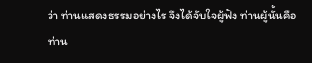ว่า ท่านแสดงธรรมอย่างไร จึงได้จับใจผู้ฟัง ท่านผู้นั้นคือ ท่าน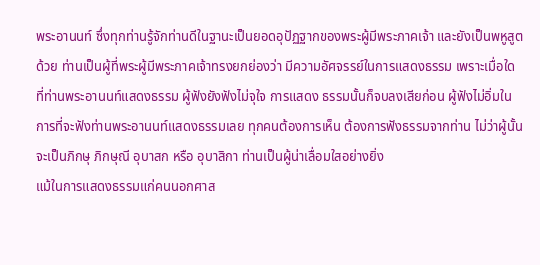พระอานนท์ ซึ่งทุกท่านรู้จักท่านดีในฐานะเป็นยอดอุปัฏฐากของพระผู้มีพระภาคเจ้า และยังเป็นพหูสูตด้วย ท่านเป็นผู้ที่พระผู้มีพระภาคเจ้าทรงยกย่องว่า มีความอัศจรรย์ในการแสดงธรรม เพราะเมื่อใดที่ท่านพระอานนท์แสดงธรรม ผู้ฟังยังฟังไม่จุใจ การแสดง ธรรมนั้นก็จบลงเสียก่อน ผู้ฟังไม่อิ่มในการที่จะฟังท่านพระอานนท์แสดงธรรมเลย ทุกคนต้องการเห็น ต้องการฟังธรรมจากท่าน ไม่ว่าผู้นั้นจะเป็นภิกษุ ภิกษุณี อุบาสก หรือ อุบาสิกา ท่านเป็นผู้น่าเลื่อมใสอย่างยิ่ง
แม้ในการแสดงธรรมแก่คนนอกศาส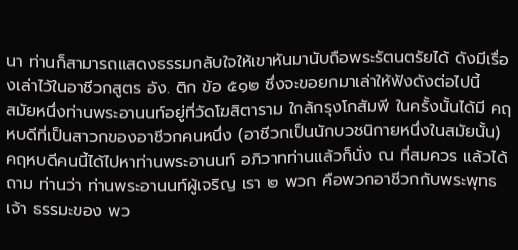นา ท่านก็สามารถแสดงธรรมกลับใจให้เขาหันมานับถือพระรัตนตรัยได้ ดังมีเรื่องเล่าไว้ในอาชีวกสูตร อัง. ติก ข้อ ๕๑๒ ซึ่งจะขอยกมาเล่าให้ฟังดังต่อไปนี้
สมัยหนึ่งท่านพระอานนท์อยู่ที่วัดโฆสิตาราม ใกล้กรุงโกสัมพี ในครั้งนั้นได้มี คฤหบดีที่เป็นสาวกของอาชีวกคนหนึ่ง (อาชีวกเป็นนักบวชนิกายหนึ่งในสมัยนั้น) คฤหบดีคนนี้ได้ไปหาท่านพระอานนท์ อภิวาทท่านแล้วก็นั่ง ณ ที่สมควร แล้วได้ถาม ท่านว่า ท่านพระอานนท์ผู้เจริญ เรา ๒ พวก คือพวกอาชีวกกับพระพุทธเจ้า ธรรมะของ พว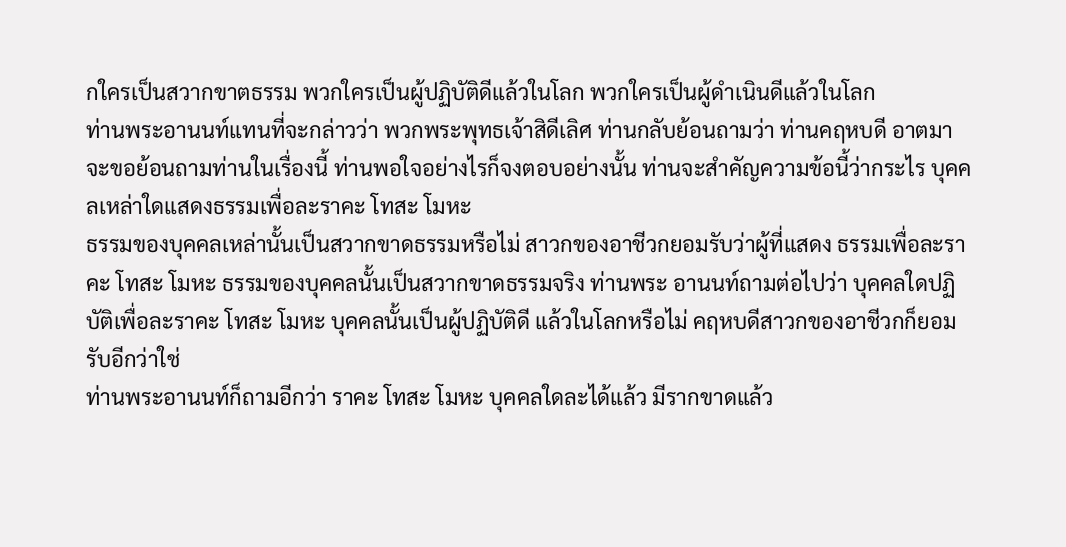กใครเป็นสวากขาตธรรม พวกใครเป็นผู้ปฏิบัติดีแล้วในโลก พวกใครเป็นผู้ดำเนินดีแล้วในโลก
ท่านพระอานนท์แทนที่จะกล่าวว่า พวกพระพุทธเจ้าสิดีเลิศ ท่านกลับย้อนถามว่า ท่านคฤหบดี อาตมาจะขอย้อนถามท่านในเรื่องนี้ ท่านพอใจอย่างไรก็จงตอบอย่างนั้น ท่านจะสำคัญความข้อนี้ว่ากระไร บุคคลเหล่าใดแสดงธรรมเพื่อละราคะ โทสะ โมหะ
ธรรมของบุคคลเหล่านั้นเป็นสวากขาดธรรมหรือไม่ สาวกของอาชีวกยอมรับว่าผู้ที่แสดง ธรรมเพื่อละราคะ โทสะ โมหะ ธรรมของบุคคลนั้นเป็นสวากขาดธรรมจริง ท่านพระ อานนท์ถามต่อไปว่า บุคคลใดปฏิบัติเพื่อละราคะ โทสะ โมหะ บุคคลนั้นเป็นผู้ปฏิบัติดี แล้วในโลกหรือไม่ คฤหบดีสาวกของอาชีวกก็ยอมรับอีกว่าใช่
ท่านพระอานนท์ก็ถามอีกว่า ราคะ โทสะ โมหะ บุคคลใดละได้แล้ว มีรากขาดแล้ว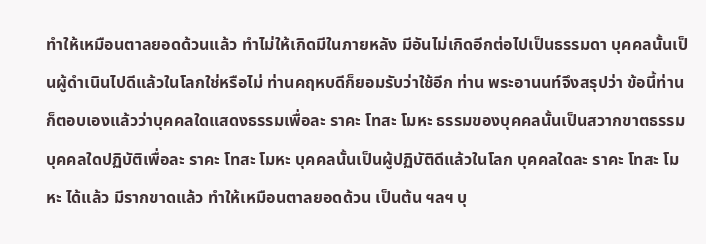ทำให้เหมือนตาลยอดด้วนแล้ว ทำไม่ให้เกิดมีในภายหลัง มีอันไม่เกิดอีกต่อไปเป็นธรรมดา บุคคลนั้นเป็นผู้ดำเนินไปดีแล้วในโลกใช่หรือไม่ ท่านคฤหบดีก็ยอมรับว่าใช้อีก ท่าน พระอานนท์จึงสรุปว่า ข้อนี้ท่านก็ตอบเองแล้วว่าบุคคลใดแสดงธรรมเพื่อละ ราคะ โทสะ โมหะ ธรรมของบุคคลนั้นเป็นสวากขาตธรรม บุคคลใดปฏิบัติเพื่อละ ราคะ โทสะ โมหะ บุคคลนั้นเป็นผู้ปฏิบัติดีแล้วในโลก บุคคลใดละ ราคะ โทสะ โมหะ ได้แล้ว มีรากขาดแล้ว ทำให้เหมือนตาลยอดด้วน เป็นต้น ฯลฯ บุ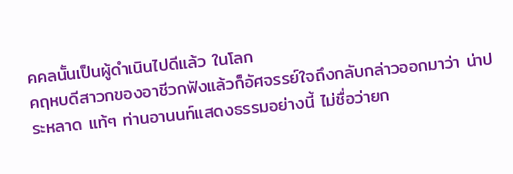คคลนั้นเป็นผู้ดำเนินไปดีแล้ว ในโลก
คฤหบดีสาวกของอาชีวกฟังแล้วก็อัศจรรย์ใจถึงกลับกล่าวออกมาว่า น่าประหลาด แท้ๆ ท่านอานนท์แสดงธรรมอย่างนี้ ไม่ชื่อว่ายก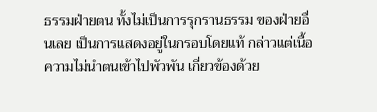ธรรมฝ่ายตน ทั้งไม่เป็นการรุกรานธรรม ของฝ่ายอื่นเลย เป็นการแสดงอยู่ในกรอบโดยแท้ กล่าวแต่เนื้อความไม่นำตนเข้าไปพัวพัน เกี่ยวข้องด้วย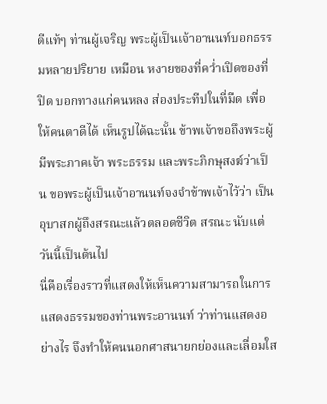ดีแท้ๆ ท่านผู้เจริญ พระผู้เป็นเจ้าอานนท์บอกธรรมหลายปริยาย เหมือน หงายของที่คว่ำเปิดของที่ปิด บอกทางแก่คนหลง ส่องประทีปในที่มืด เพื่อให้คนตาดีได้ เห็นรูปได้ฉะนั้น ข้าพเจ้าขอถึงพระผู้มีพระภาคเจ้า พระธรรม และพระภิกษุสงฆ์ว่าเป็น ขอพระผู้เป็นเจ้าอานนท์จงจำข้าพเจ้าไว้ว่า เป็นอุบาสกผู้ถึงสรณะแล้วตลอดชีวิต สรณะ นับแต่วันนี้เป็นต้นไป
นี่คือเรื่องราวที่แสดงให้เห็นความสามารถในการแสดงธรรมของท่านพระอานนท์ ว่าท่านแสดงอย่างไร จึงทำให้คนนอกศาสนายกย่องและเลื่อมใส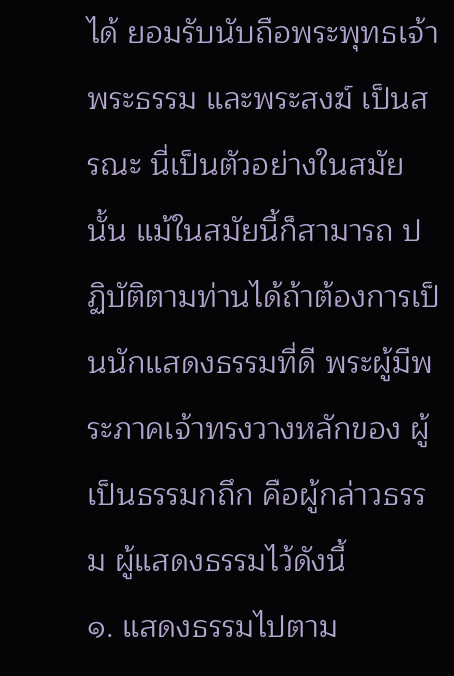ได้ ยอมรับนับถือพระพุทธเจ้า พระธรรม และพระสงฆ์ เป็นสรณะ นี่เป็นตัวอย่างในสมัยนั้น แม้ในสมัยนี้ก็สามารถ ปฏิบัติตามท่านได้ถ้าต้องการเป็นนักแสดงธรรมที่ดี พระผู้มีพระภาคเจ้าทรงวางหลักของ ผู้เป็นธรรมกถึก คือผู้กล่าวธรรม ผู้แสดงธรรมไว้ดังนี้
๑. แสดงธรรมไปตาม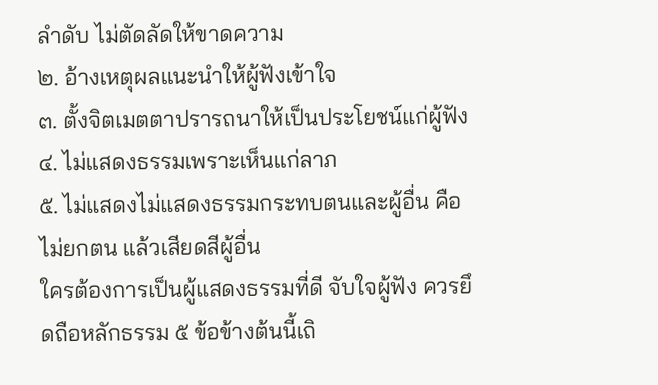ลำดับ ไม่ตัดลัดให้ขาดความ
๒. อ้างเหตุผลแนะนำให้ผู้ฟังเข้าใจ
๓. ตั้งจิตเมตตาปรารถนาให้เป็นประโยชน์แก่ผู้ฟัง
๔. ไม่แสดงธรรมเพราะเห็นแก่ลาภ
๕. ไม่แสดงไม่แสดงธรรมกระทบตนและผู้อื่น คือไม่ยกตน แล้วเสียดสีผู้อื่น
ใครต้องการเป็นผู้แสดงธรรมที่ดี จับใจผู้ฟัง ควรยึดถือหลักธรรม ๕ ข้อข้างต้นนี้เถิ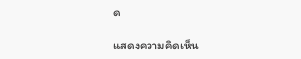ด

แสดงความคิดเห็น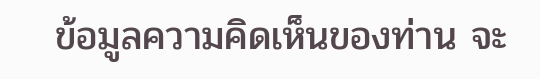ข้อมูลความคิดเห็นของท่าน จะ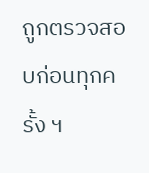ถูกตรวจสอบก่อนทุกครั้ง ฯ